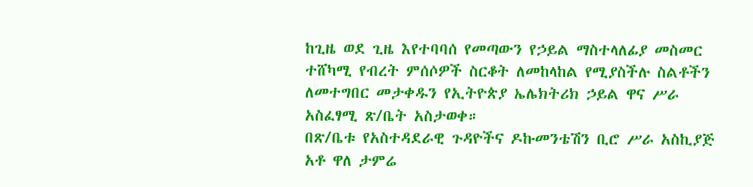ከጊዜ ወደ ጊዜ እየተባባሰ የመጣውን የኃይል ማስተላለፊያ መስመር ተሸካሚ የብረት ምሰሶዎች ስርቆት ለመከላከል የሚያስችሉ ስልቶችን ለመተግበር መታቀዱን የኢትዮጵያ ኤሌክትሪክ ኃይል ዋና ሥራ አስፈፃሚ ጽ/ቤት አስታወቀ።
በጽ/ቤቱ የአስተዳደራዊ ጉዳዮችና ዶኩመንቴሽን ቢሮ ሥራ አስኪያጅ አቶ ዋለ ታምሬ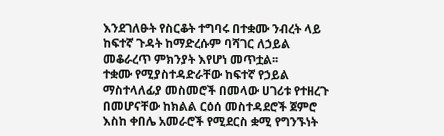እንደገለፁት የስርቆት ተግባሩ በተቋሙ ንብረት ላይ ከፍተኛ ጉዳት ከማድረሱም ባሻገር ለኃይል መቆራረጥ ምክንያት እየሆነ መጥቷል፡፡
ተቋሙ የሚያስተዳድራቸው ከፍተኛ የኃይል ማስተላለፊያ መስመሮች በመላው ሀገሪቱ የተዘረጉ በመሆናቸው ከክልል ርዕሰ መስተዳደሮች ጀምሮ እስከ ቀበሌ አመራሮች የሚደርስ ቋሚ የግንኙነት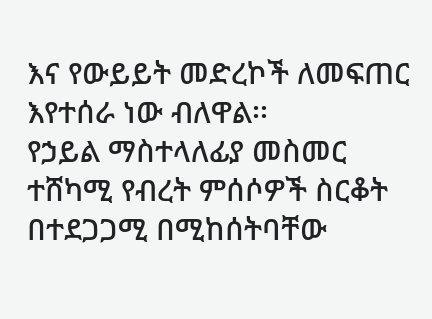እና የውይይት መድረኮች ለመፍጠር እየተሰራ ነው ብለዋል፡፡
የኃይል ማስተላለፊያ መስመር ተሸካሚ የብረት ምሰሶዎች ስርቆት በተደጋጋሚ በሚከሰትባቸው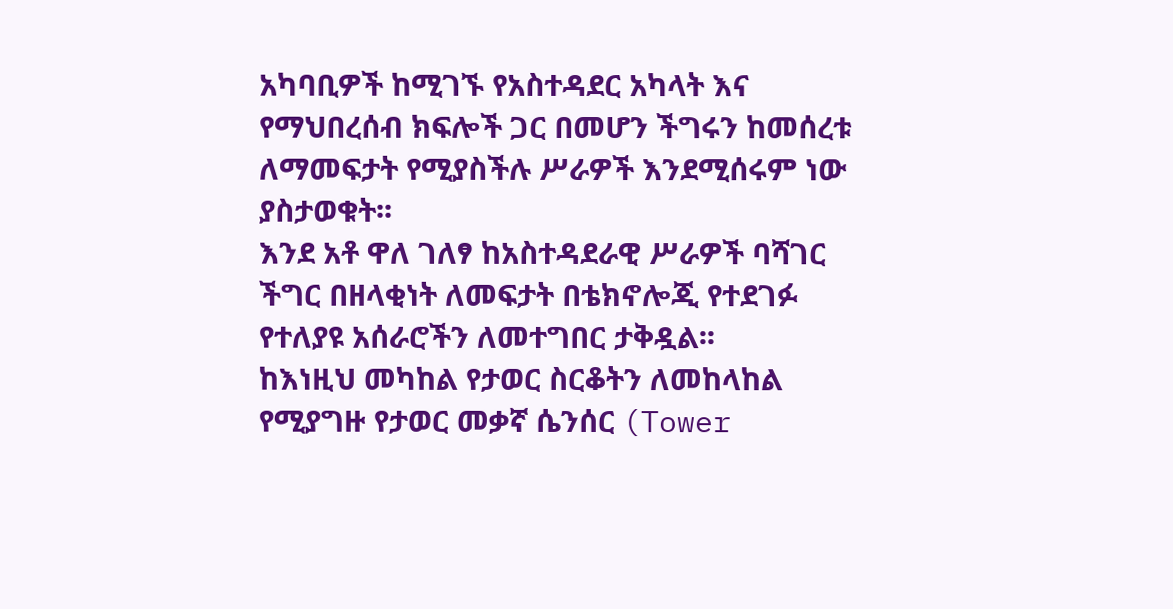አካባቢዎች ከሚገኙ የአስተዳደር አካላት እና የማህበረሰብ ክፍሎች ጋር በመሆን ችግሩን ከመሰረቱ ለማመፍታት የሚያስችሉ ሥራዎች እንደሚሰሩም ነው ያስታወቁት፡፡
እንደ አቶ ዋለ ገለፃ ከአስተዳደራዊ ሥራዎች ባሻገር ችግር በዘላቂነት ለመፍታት በቴክኖሎጂ የተደገፉ የተለያዩ አሰራሮችን ለመተግበር ታቅዷል፡፡
ከእነዚህ መካከል የታወር ስርቆትን ለመከላከል የሚያግዙ የታወር መቃኛ ሴንሰር (Tower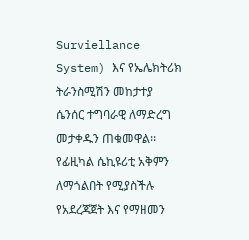Surviellance System) እና የኤሌክትሪክ ትራንስሚሽን መከታተያ ሴንሰር ተግባራዊ ለማድረግ መታቀዱን ጠቁመዋል፡፡
የፊዚካል ሴኪዩሪቲ አቅምን ለማጎልበት የሚያስችሉ የአደረጃጀት እና የማዘመን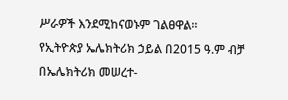ሥራዎች እንደሚከናወኑም ገልፀዋል፡፡
የኢትዮጵያ ኤሌክትሪክ ኃይል በ2015 ዓ.ም ብቻ በኤሌክትሪክ መሠረተ-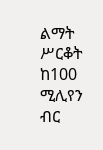ልማት ሥርቆት ከ100 ሚሊየን ብር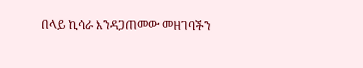በላይ ኪሳራ እንዳጋጠመው መዘገባችን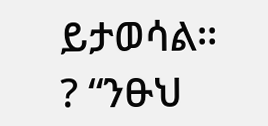ይታወሳል።
? “ንፁህ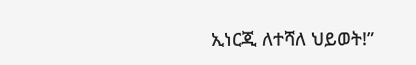ኢነርጂ ለተሻለ ህይወት!”